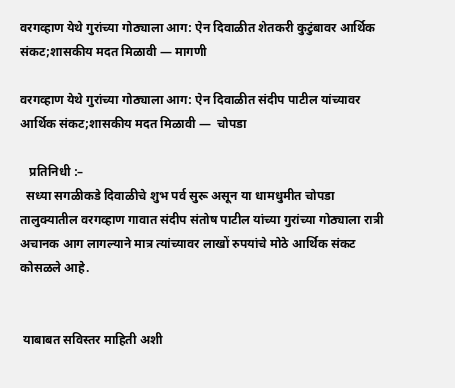वरगव्हाण येथे गुरांच्या गोठ्याला आग: ऐन दिवाळीत शेतकरी कुटुंबावर आर्थिक संकट;शासकीय मदत मिळावी — मागणी

वरगव्हाण येथे गुरांच्या गोठ्याला आग: ऐन दिवाळीत संदीप पाटील यांच्यावर आर्थिक संकट;शासकीय मदत मिळावी —  चोपडा

   प्रतिनिधी :–
  सध्या सगळीकडे दिवाळीचे शुभ पर्व सुरू असून या धामधुमीत चोपडा
तालुक्यातील वरगव्हाण गावात संदीप संतोष पाटील यांच्या गुरांच्या गोठ्याला रात्री अचानक आग लागल्याने मात्र त्यांच्यावर लाखों रुपयांचे मोठे आर्थिक संकट कोसळले आहे.


 याबाबत सविस्तर माहिती अशी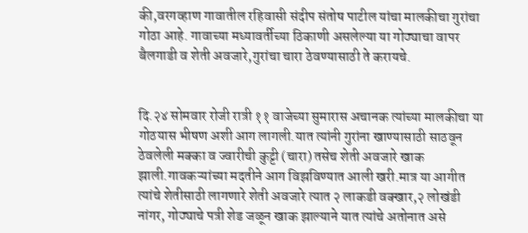की,वरगव्हाण गावातील रहिवासी संदीप संतोष पाटील यांचा मालकीचा गुरांचा गोठा आहे. गावाच्या मध्यावर्तीच्या ठिकाणी असलेल्या या गोठ्याचा वापर बैलगाडी व शेती अवजारे,गुरांचा चारा ठेवण्यासाठी ते करायचे.


दि.२४ सोमवार रोजी रात्री ११ वाजेच्या सुमारास अचानक त्यांच्या मालकीचा या गोठयास भीषण अशी आग लागली.यात त्यांनी गुरांना खाण्यासाठी साठवून ठेवलेली मक्का व ज्वारीची कुट्टी (चारा) तसेच शेती अवजारे खाक झाली.गावकऱ्यांच्या मदतीने आग विझविण्यात आली खरी.मात्र या आगीत त्यांचे शेतीसाठी लागणारे शेती अवजारे त्यात २ लाकडी वक्खार,२ लोखंडी नांगर, गोठ्याचे पत्री शेड जळून खाक झाल्याने यात त्यांचे अतोनात असे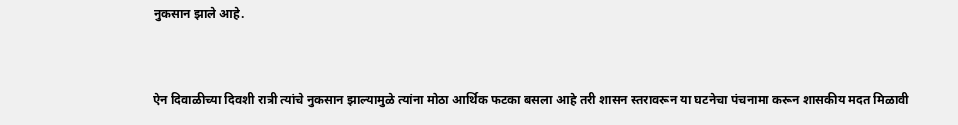नुकसान झाले आहे.


ऐन दिवाळीच्या दिवशी रात्री त्यांचे नुकसान झाल्यामुळे त्यांना मोठा आर्थिक फटका बसला आहे तरी शासन स्तरावरून या घटनेचा पंचनामा करून शासकीय मदत मिळावी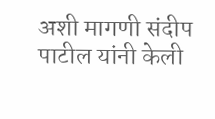अशी मागणी संदीप पाटील यांनी केली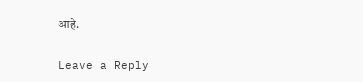आहे.

Leave a Reply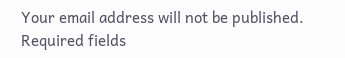Your email address will not be published. Required fields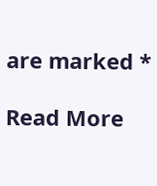are marked *

Read More